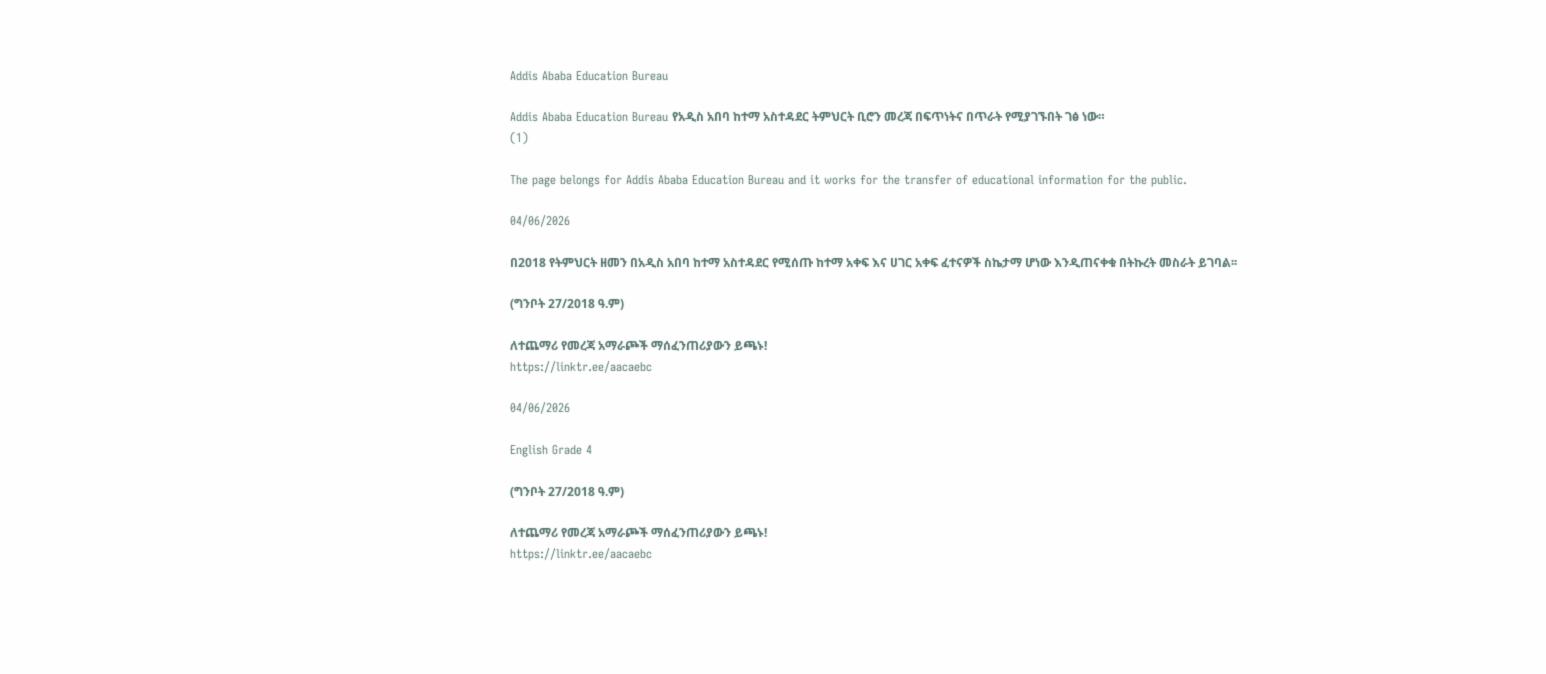Addis Ababa Education Bureau

Addis Ababa Education Bureau የአዲስ አበባ ከተማ አስተዳደር ትምህርት ቢሮን መረጃ በፍጥነትና በጥራት የሚያገኙበት ገፅ ነው።
(1)

The page belongs for Addis Ababa Education Bureau and it works for the transfer of educational information for the public.

04/06/2026

በ2018 የትምህርት ዘመን በአዲስ አበባ ከተማ አስተዳደር የሚሰጡ ከተማ አቀፍ እና ሀገር አቀፍ ፈተናዎች ስኬታማ ሆነው እንዲጠናቀቁ በትኩረት መስራት ይገባል፡፡

(ግንቦት 27/2018 ዓ.ም)

ለተጨማሪ የመረጃ አማራጮች ማሰፈንጠሪያውን ይጫኑ!
https://linktr.ee/aacaebc

04/06/2026

English Grade 4

(ግንቦት 27/2018 ዓ.ም)

ለተጨማሪ የመረጃ አማራጮች ማሰፈንጠሪያውን ይጫኑ!
https://linktr.ee/aacaebc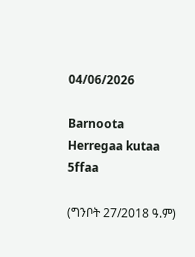04/06/2026

Barnoota Herregaa kutaa 5ffaa

(ግንቦት 27/2018 ዓ.ም)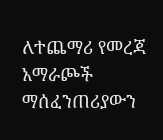ለተጨማሪ የመረጃ አማራጮች ማሰፈንጠሪያውን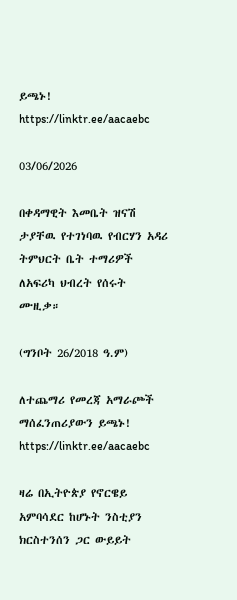ይጫኑ!
https://linktr.ee/aacaebc

03/06/2026

በቀዳማዊት እመቤት ዝናሽ ታያቸዉ የተገነባዉ የብርሃን አዳሪ ትምህርት ቤት ተማሪዎች ለአፍሪካ ህብረት የሰሩት ሙዚቃ።

(ግንቦት 26/2018 ዓ.ም)

ለተጨማሪ የመረጃ አማራጮች ማሰፈንጠሪያውን ይጫኑ!
https://linktr.ee/aacaebc

ዛሬ በኢትዮጵያ የኖርዌይ አምባሳደር ከሆኑት ንስቲያን ክርስተንሰን ጋር ውይይት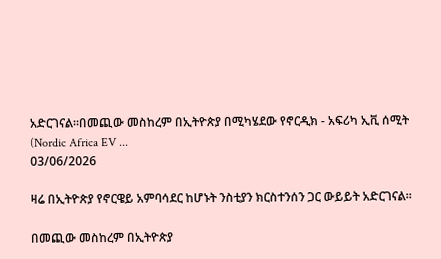አድርገናል።በመጪው መስከረም በኢትዮጵያ በሚካሄደው የኖርዲክ - አፍሪካ ኢቪ ሰሚት (Nordic Africa EV ...
03/06/2026

ዛሬ በኢትዮጵያ የኖርዌይ አምባሳደር ከሆኑት ንስቲያን ክርስተንሰን ጋር ውይይት አድርገናል።

በመጪው መስከረም በኢትዮጵያ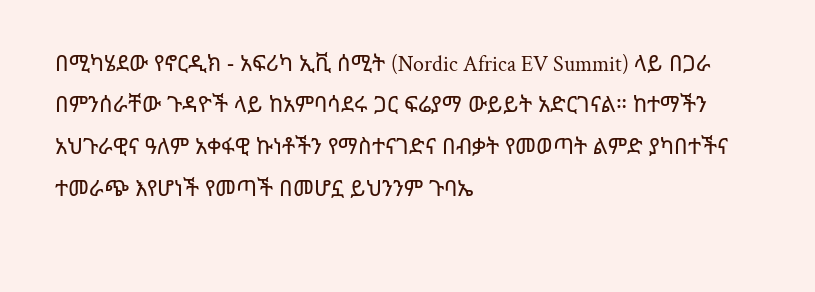በሚካሄደው የኖርዲክ - አፍሪካ ኢቪ ሰሚት (Nordic Africa EV Summit) ላይ በጋራ በምንሰራቸው ጉዳዮች ላይ ከአምባሳደሩ ጋር ፍሬያማ ውይይት አድርገናል። ከተማችን አህጉራዊና ዓለም አቀፋዊ ኩነቶችን የማስተናገድና በብቃት የመወጣት ልምድ ያካበተችና ተመራጭ እየሆነች የመጣች በመሆኗ ይህንንም ጉባኤ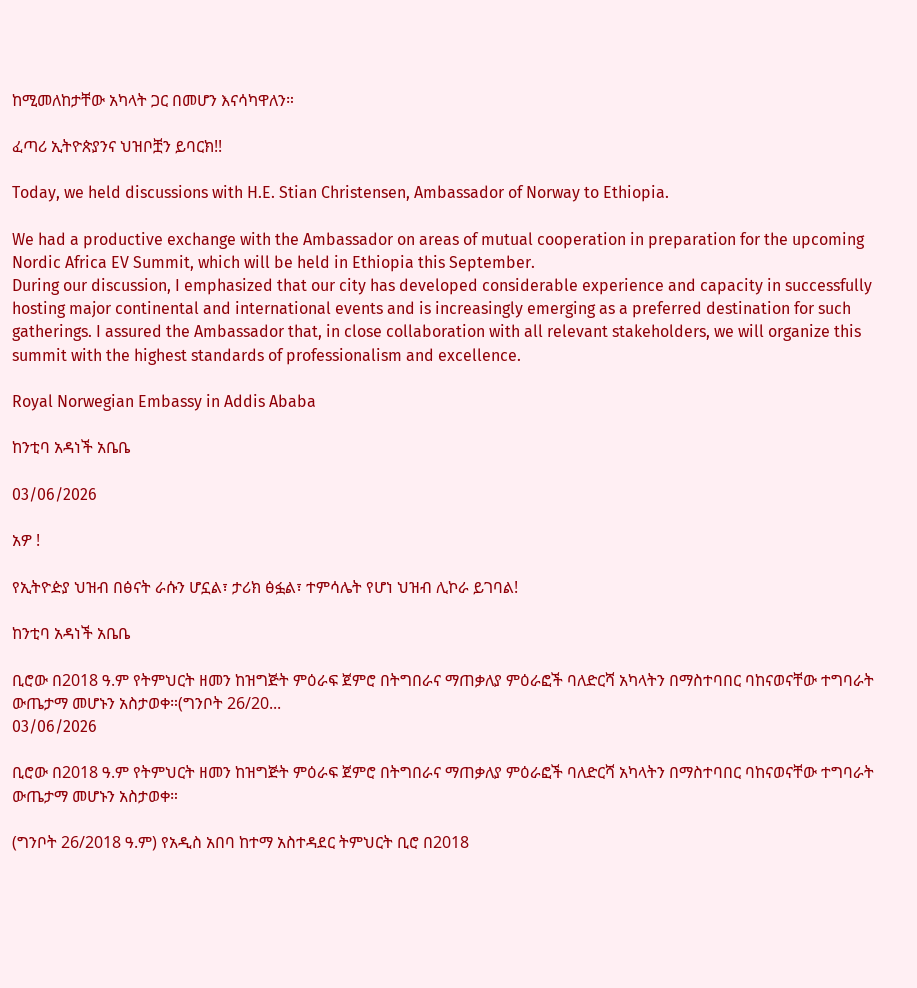ከሚመለከታቸው አካላት ጋር በመሆን እናሳካዋለን።

ፈጣሪ ኢትዮጵያንና ህዝቦቿን ይባርክ!!

Today, we held discussions with H.E. Stian Christensen, Ambassador of Norway to Ethiopia.

We had a productive exchange with the Ambassador on areas of mutual cooperation in preparation for the upcoming Nordic Africa EV Summit, which will be held in Ethiopia this September.
During our discussion, I emphasized that our city has developed considerable experience and capacity in successfully hosting major continental and international events and is increasingly emerging as a preferred destination for such gatherings. I assured the Ambassador that, in close collaboration with all relevant stakeholders, we will organize this summit with the highest standards of professionalism and excellence.

Royal Norwegian Embassy in Addis Ababa

ከንቲባ አዳነች አቤቤ

03/06/2026

አዎ !

የኢትዮዽያ ህዝብ በፅናት ራሱን ሆኗል፣ ታሪክ ፅፏል፣ ተምሳሌት የሆነ ህዝብ ሊኮራ ይገባል!

ከንቲባ አዳነች አቤቤ

ቢሮው በ2018 ዓ.ም የትምህርት ዘመን ከዝግጅት ምዕራፍ ጀምሮ በትግበራና ማጠቃለያ ምዕራፎች ባለድርሻ አካላትን በማስተባበር ባከናወናቸው ተግባራት ውጤታማ መሆኑን አስታወቀ።(ግንቦት 26/20...
03/06/2026

ቢሮው በ2018 ዓ.ም የትምህርት ዘመን ከዝግጅት ምዕራፍ ጀምሮ በትግበራና ማጠቃለያ ምዕራፎች ባለድርሻ አካላትን በማስተባበር ባከናወናቸው ተግባራት ውጤታማ መሆኑን አስታወቀ።

(ግንቦት 26/2018 ዓ.ም) የአዲስ አበባ ከተማ አስተዳደር ትምህርት ቢሮ በ2018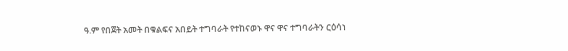ዓ.ም የበጀት አመት በቁልፍና አበይት ተግባራት የተከናወኑ ዋና ዋና ተግባራትን ርዕሳነ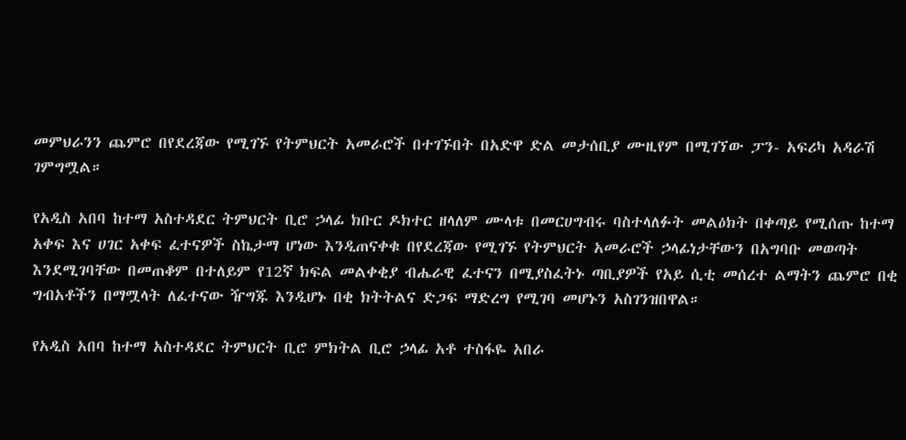መምህራንን ጨምሮ በየደረጃው የሚገኙ የትምህርት አመራሮች በተገኙበት በአድዋ ድል መታሰቢያ ሙዚየም በሚገኘው ፓን- አፍሪካ አዳራሽ ገምግሟል።

የአዲስ አበባ ከተማ አስተዳደር ትምህርት ቢሮ ኃላፊ ክቡር ዶክተር ዘላለም ሙላቱ በመርሀግብሩ ባስተላለፉት መልዕክት በቀጣይ የሚሰጡ ከተማ አቀፍ እና ሀገር አቀፍ ፈተናዎች ስኬታማ ሆነው እንዲጠናቀቁ በየደረጃው የሚገኙ የትምህርት አመራሮች ኃላፊነታቸውን በአግባቡ መወጣት እንደሚገባቸው በመጠቆም በተለይም የ12ኛ ክፍል መልቀቂያ ብሔራዊ ፈተናን በሚያስፈትኑ ጣቢያዎች የአይ ሲቲ መሰረተ ልማትን ጨምሮ በቂ ግብአቶችን በማሟላት ለፈተናው ዥግጁ እንዲሆኑ በቂ ክትትልና ድጋፍ ማድረግ የሚገባ መሆኑን አስገንዝበዋል።

የአዲስ አበባ ከተማ አስተዳደር ትምህርት ቢሮ ምክትል ቢሮ ኃላፊ አቶ ተስፋዬ አበራ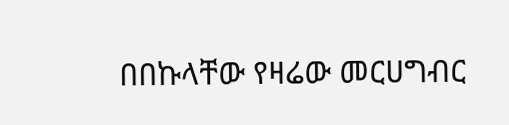በበኩላቸው የዛሬው መርሀግብር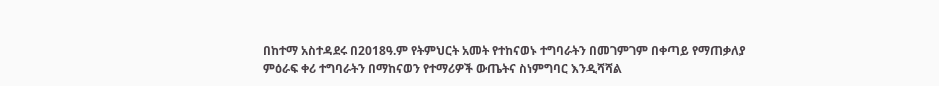በከተማ አስተዳደሩ በ2018ዓ.ም የትምህርት አመት የተከናወኑ ተግባራትን በመገምገም በቀጣይ የማጠቃለያ ምዕራፍ ቀሪ ተግባራትን በማከናወን የተማሪዎች ውጤትና ስነምግባር እንዲሻሻል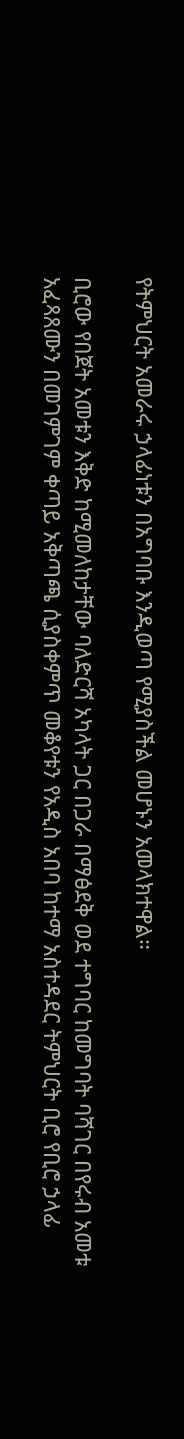የትምህርት አመራሩ ኃላፊነቱን በአግባቡ እንዲወጣ የሚያስችል መሆኑን አመላክተዋል።

ቢሮው የበጀት አመቱን እቅድ ከሚመለከታቸው ባለድርሻ አካላት ጋር በጋራ በማፅደቅ ወደ ተግባር ከመግባት ባሻገር በየሩብ አመቱ አፈጻጸሙን በመገምገም ቀጣይ አቅጣጫ ሲያስቀምጥ መቆየቱን የአዲስ አበባ ከተማ አስተዳደር ትምህርት ቢሮ የቢሮ ኃላፊ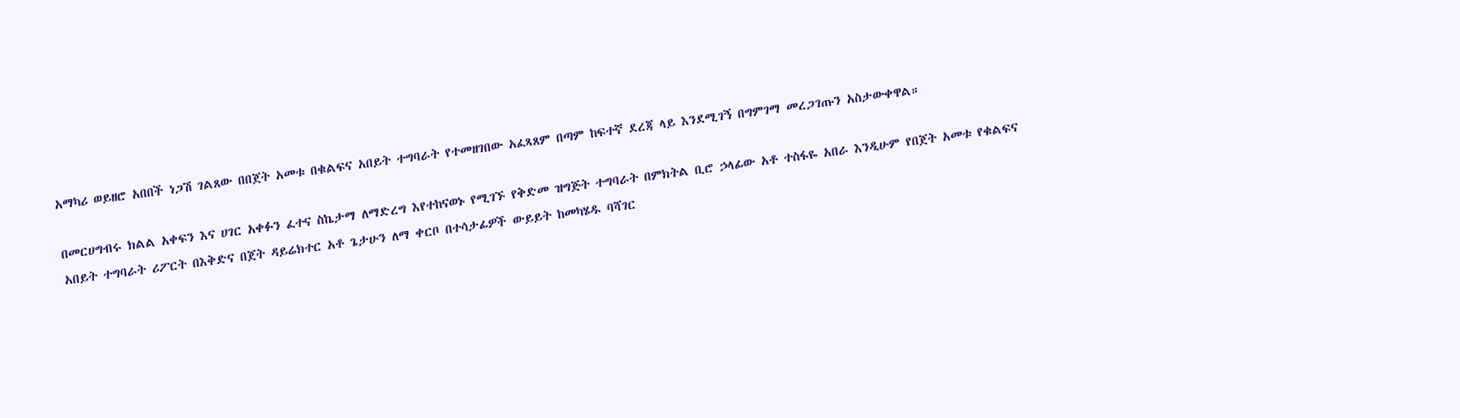አማካሪ ወይዘሮ አበበች ነጋሽ ገልጸው በበጀት አመቱ በቁልፍና አበይት ተግባራት የተመዘገበው አፈጻጸም በጣም ከፍተኛ ደረጃ ላይ እንደሚገኝ በግምገማ መረጋገጡን አስታውቀዋል።

በመርሀግብሩ ክልል አቀፍን እና ሀገር አቀፉን ፈተና ስኬታማ ለማድረግ እየተከናወኑ የሚገኙ የቅድመ ዝግጅት ተግባራት በምክትል ቢሮ ኃላፊው አቶ ተስፋዬ አበራ እንዲሁም የበጀት አመቱ የቁልፍና አበይት ተግባራት ሪፖርት በእቅድና በጀት ዳይሬክተር አቶ ጌታሁን ለማ ቀርቦ በተሳታፊዎች ውይይት ከመካሄዱ ባሻገር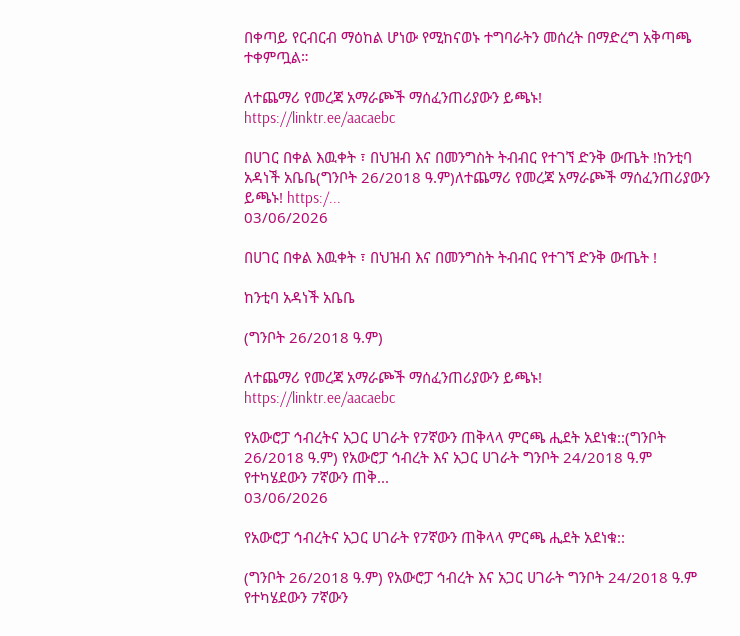በቀጣይ የርብርብ ማዕከል ሆነው የሚከናወኑ ተግባራትን መሰረት በማድረግ አቅጣጫ ተቀምጧል።

ለተጨማሪ የመረጃ አማራጮች ማሰፈንጠሪያውን ይጫኑ!
https://linktr.ee/aacaebc

በሀገር በቀል እዉቀት ፣ በህዝብ እና በመንግስት ትብብር የተገኘ ድንቅ ውጤት !ከንቲባ አዳነች አቤቤ(ግንቦት 26/2018 ዓ.ም)ለተጨማሪ የመረጃ አማራጮች ማሰፈንጠሪያውን ይጫኑ! https:/...
03/06/2026

በሀገር በቀል እዉቀት ፣ በህዝብ እና በመንግስት ትብብር የተገኘ ድንቅ ውጤት !

ከንቲባ አዳነች አቤቤ

(ግንቦት 26/2018 ዓ.ም)

ለተጨማሪ የመረጃ አማራጮች ማሰፈንጠሪያውን ይጫኑ!
https://linktr.ee/aacaebc

የአውሮፓ ኅብረትና አጋር ሀገራት የ7ኛውን ጠቅላላ ምርጫ ሒደት አደነቁ::(ግንቦት 26/2018 ዓ.ም) የአውሮፓ ኅብረት እና አጋር ሀገራት ግንቦት 24/2018 ዓ.ም የተካሄደውን 7ኛውን ጠቅ...
03/06/2026

የአውሮፓ ኅብረትና አጋር ሀገራት የ7ኛውን ጠቅላላ ምርጫ ሒደት አደነቁ::

(ግንቦት 26/2018 ዓ.ም) የአውሮፓ ኅብረት እና አጋር ሀገራት ግንቦት 24/2018 ዓ.ም የተካሄደውን 7ኛውን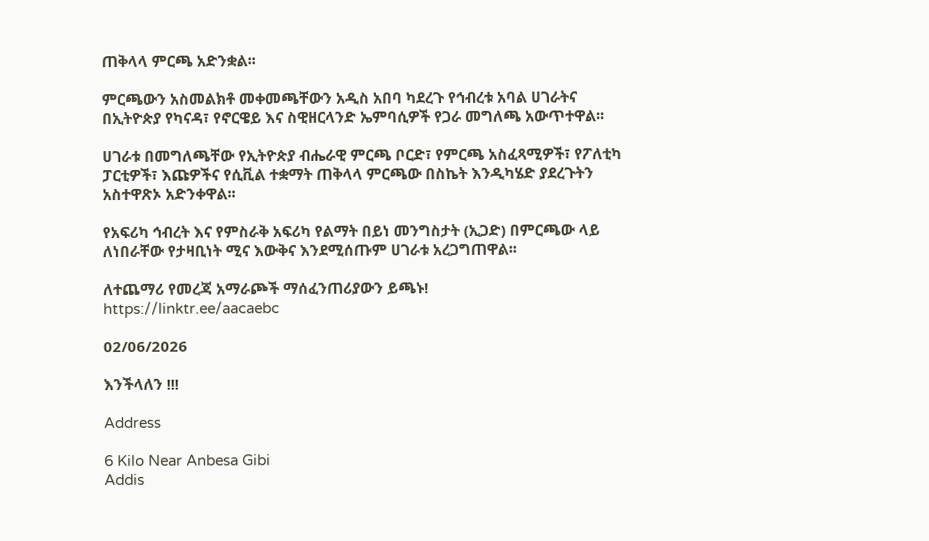ጠቅላላ ምርጫ አድንቋል፡፡

ምርጫውን አስመልክቶ መቀመጫቸውን አዲስ አበባ ካደረጉ የኅብረቱ አባል ሀገራትና በኢትዮጵያ የካናዳ፣ የኖርዌይ እና ስዊዘርላንድ ኤምባሲዎች የጋራ መግለጫ አውጥተዋል፡፡

ሀገራቱ በመግለጫቸው የኢትዮጵያ ብሔራዊ ምርጫ ቦርድ፣ የምርጫ አስፈጻሚዎች፣ የፖለቲካ ፓርቲዎች፣ እጩዎችና የሲቪል ተቋማት ጠቅላላ ምርጫው በስኬት እንዲካሄድ ያደረጉትን አስተዋጽኦ አድንቀዋል፡፡

የአፍሪካ ኅብረት እና የምስራቅ አፍሪካ የልማት በይነ መንግስታት (ኢጋድ) በምርጫው ላይ ለነበራቸው የታዛቢነት ሚና እውቅና እንደሚሰጡም ሀገራቱ አረጋግጠዋል፡፡

ለተጨማሪ የመረጃ አማራጮች ማሰፈንጠሪያውን ይጫኑ!
https://linktr.ee/aacaebc

02/06/2026

እንችላለን !!!

Address

6 Kilo Near Anbesa Gibi
Addis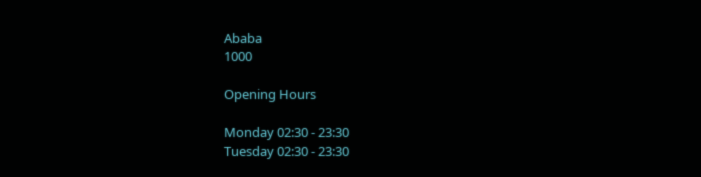Ababa
1000

Opening Hours

Monday 02:30 - 23:30
Tuesday 02:30 - 23:30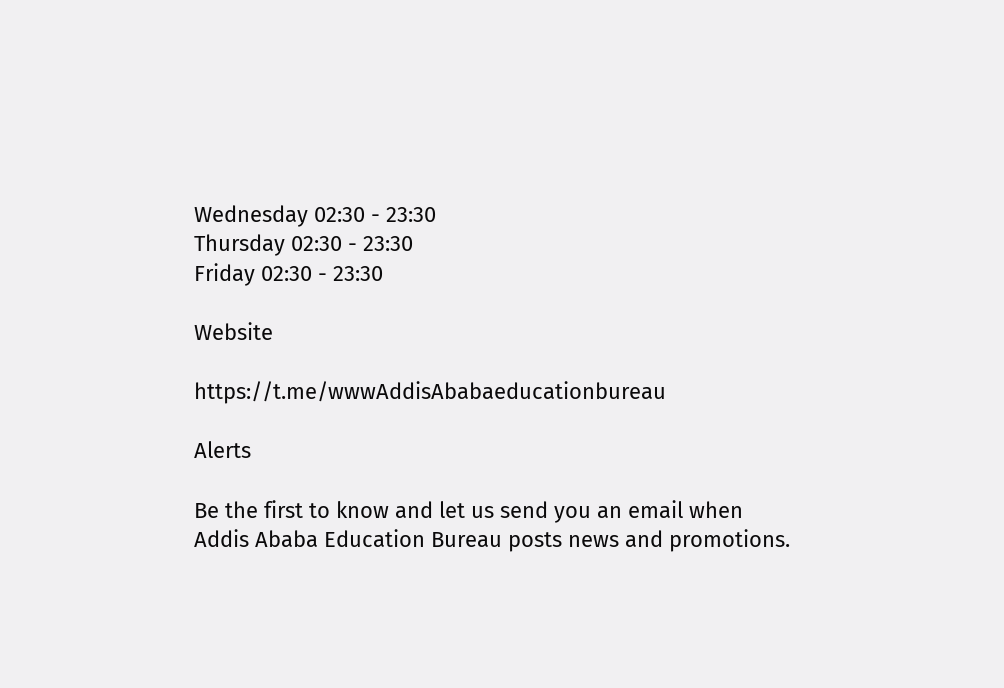Wednesday 02:30 - 23:30
Thursday 02:30 - 23:30
Friday 02:30 - 23:30

Website

https://t.me/wwwAddisAbabaeducationbureau

Alerts

Be the first to know and let us send you an email when Addis Ababa Education Bureau posts news and promotions.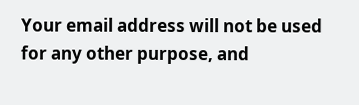Your email address will not be used for any other purpose, and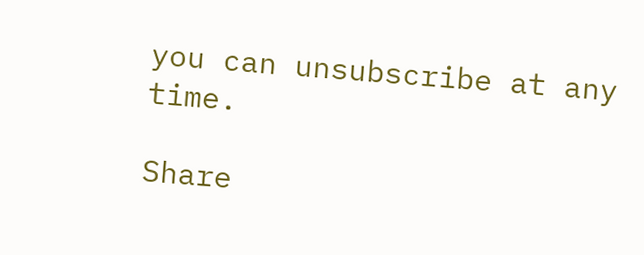you can unsubscribe at any time.

Share